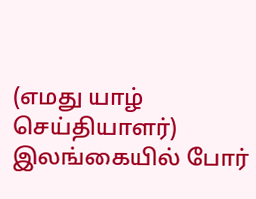(எமது யாழ் செய்தியாளர்) இலங்கையில் போர்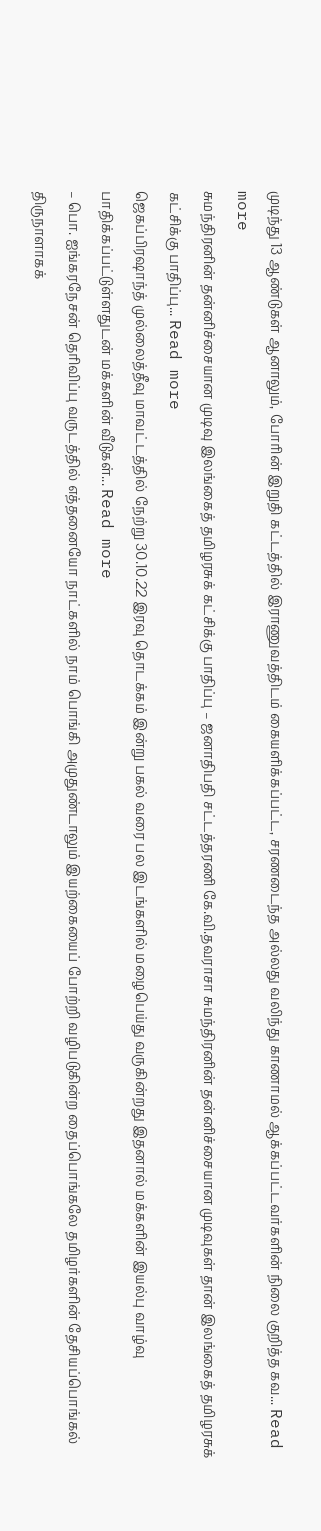முடிந்து 13 ஆண்டுகள் ஆனாலும், போரின் இறுதி கட்டத்தில் இராணுவத்திடம் கையளிக்கப்பட்ட, சரணடைந்த அல்லது வலிந்து காணாமல் ஆக்கப்பட்டவர்களின் நிலை குறித்த கவ... Read more
சுமந்திரனின் தன்னிச்சையான முடிவு இலங்கைத் தமிழரசுக் கட்சிக்கு பாதிப்பு – ஜனாதிபதி சட்டத்தரணி கே.வி.தவராசா சுமந்திரனின் தன்னிச்சையான முடிவுகள் தான் இலங்கைத் தமிழரசுக் கட்சிக்கு பாதிப்பு... Read more
ஜெகப்பிரஷாந்த் முல்லைத்தீவு மாவட்டத்தில் நேற்று 30.10.22 இரவு தொடக்கம் இன்று பகல் வரை பல இடங்களில் மழைபெய்து வருகின்றது இதனால் மக்களின் இயல்பு வாழ்வு பாதிக்கப்பட்டுள்ளதுடன் மக்களின் வீடுகள்... Read more
– பொ. ஐங்கரநேசன் தெரிவிப்பு வருடத்தில் எத்தனையோ நாட்களில் நாம் பொங்கி அமுதுண்டாலும் இயற்கையைப் போற்றி வழிபடுகின்ற தைப்பொங்கலே தமிழர்களின் தேசியப்பொங்கல் திருநாளாகக்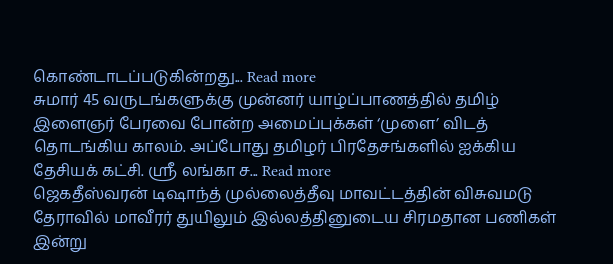கொண்டாடப்படுகின்றது... Read more
சுமார் 45 வருடங்களுக்கு முன்னர் யாழ்ப்பாணத்தில் தமிழ் இளைஞர் பேரவை போன்ற அமைப்புக்கள் ‘முளை’ விடத் தொடங்கிய காலம். அப்போது தமிழர் பிரதேசங்களில் ஐக்கிய தேசியக் கட்சி. ஶ்ரீ லங்கா ச... Read more
ஜெகதீஸ்வரன் டிஷாந்த் முல்லைத்தீவு மாவட்டத்தின் விசுவமடு தேராவில் மாவீரர் துயிலும் இல்லத்தினுடைய சிரமதான பணிகள் இன்று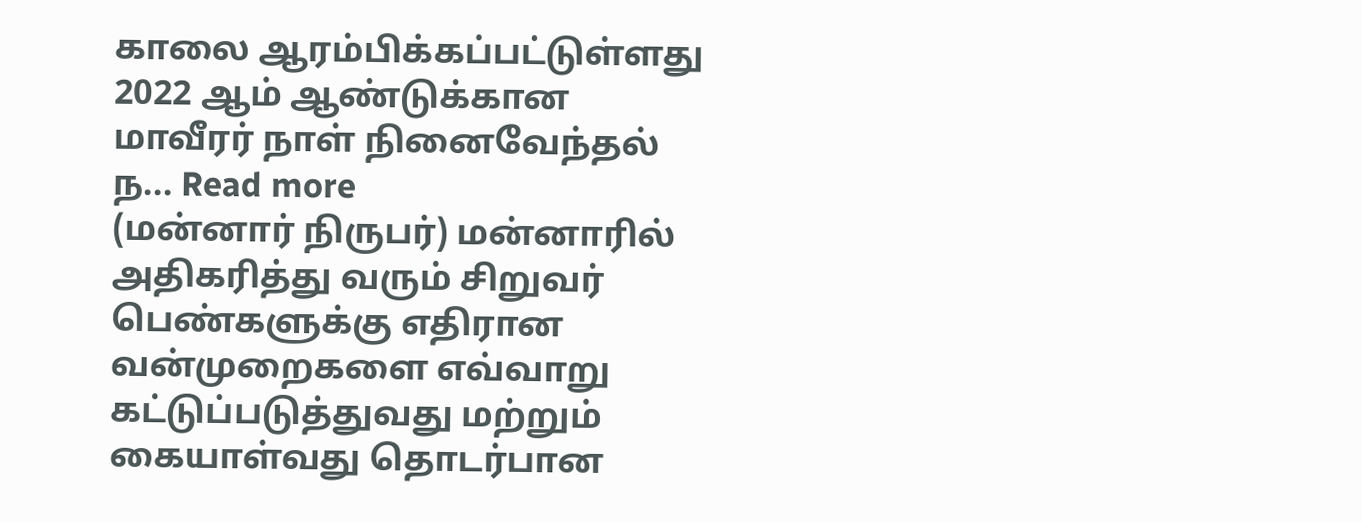காலை ஆரம்பிக்கப்பட்டுள்ளது 2022 ஆம் ஆண்டுக்கான மாவீரர் நாள் நினைவேந்தல் ந... Read more
(மன்னார் நிருபர்) மன்னாரில் அதிகரித்து வரும் சிறுவர் பெண்களுக்கு எதிரான வன்முறைகளை எவ்வாறு கட்டுப்படுத்துவது மற்றும் கையாள்வது தொடர்பான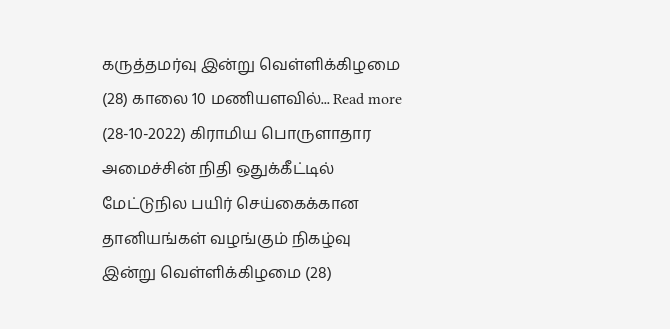கருத்தமர்வு இன்று வெள்ளிக்கிழமை (28) காலை 10 மணியளவில்... Read more
(28-10-2022) கிராமிய பொருளாதார அமைச்சின் நிதி ஒதுக்கீட்டில் மேட்டுநில பயிர் செய்கைக்கான தானியங்கள் வழங்கும் நிகழ்வு இன்று வெள்ளிக்கிழமை (28)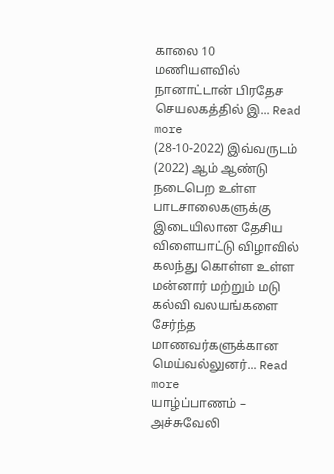காலை 10 மணியளவில் நானாட்டான் பிரதேச செயலகத்தில் இ... Read more
(28-10-2022) இவ்வருடம் (2022) ஆம் ஆண்டு நடைபெற உள்ள பாடசாலைகளுக்கு இடையிலான தேசிய விளையாட்டு விழாவில் கலந்து கொள்ள உள்ள மன்னார் மற்றும் மடு கல்வி வலயங்களை சேர்ந்த மாணவர்களுக்கான மெய்வல்லுனர்... Read more
யாழ்ப்பாணம் – அச்சுவேலி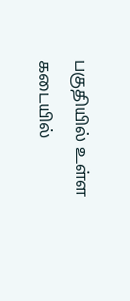பகுதியில் உள்ள கடையில்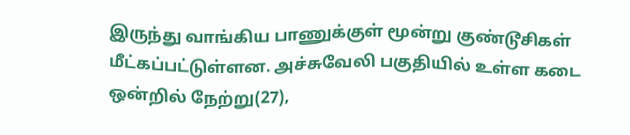இருந்து வாங்கிய பாணுக்குள் மூன்று குண்டூசிகள் மீட்கப்பட்டுள்ளன. அச்சுவேலி பகுதியில் உள்ள கடை ஒன்றில் நேற்று(27),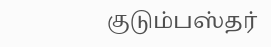குடும்பஸ்தர்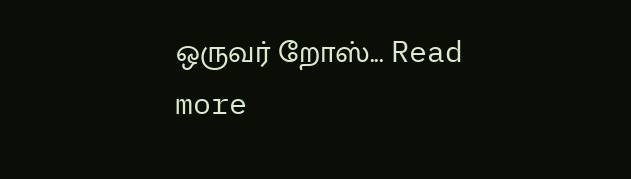ஒருவர் றோஸ்... Read more